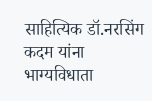साहित्यिक डॉ.नरसिंग कदम यांना भाग्यविधाता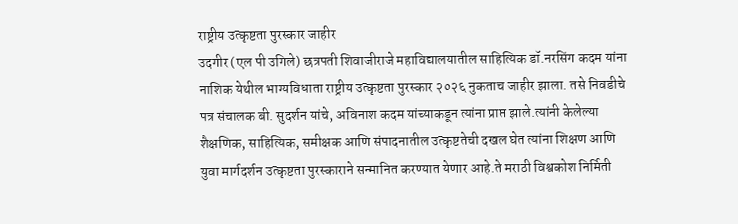राष्ट्रीय उत्कृष्टता पुरस्कार जाहीर
उदगीर (एल पी उगिले) छत्रपती शिवाजीराजे महाविद्यालयातील साहित्यिक डॉ.नरसिंग कदम यांना नाशिक येथील भाग्यविधाता राष्ट्रीय उत्कृष्टता पुरस्कार २०२६ नुकताच जाहीर झाला. तसे निवडीचे पत्र संचालक बी. सुदर्शन यांचे, अविनाश कदम यांच्याकडून त्यांना प्राप्त झाले.त्यांनी केलेल्या शैक्षणिक, साहित्यिक, समीक्षक आणि संपादनातील उत्कृष्टतेची दखल घेत त्यांना शिक्षण आणि युवा मार्गदर्शन उत्कृष्टता पुरस्काराने सन्मानित करण्यात येणार आहे.ते मराठी विश्वकोश निर्मिती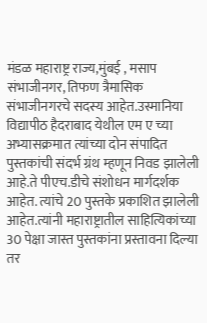मंडळ महाराष्ट्र राज्य,मुंबई , मसाप संभाजीनगर, तिफण त्रैमासिक संभाजीनगरचे सदस्य आहेत.उस्मानिया विद्यापीठ हैदराबाद येथील एम ए च्या अभ्यासक्रमात त्यांच्या दोन संपादित पुस्तकांची संदर्भ ग्रंथ म्हणून निवड झालेली आहे.ते पीएच.डीचे संशोधन मार्गदर्शक आहेत. त्यांचे 20 पुस्तके प्रकाशित झालेली आहेत.त्यांनी महाराष्ट्रातील साहित्यिकांच्या 30 पेक्षा जास्त पुस्तकांना प्रस्तावना दिल्या तर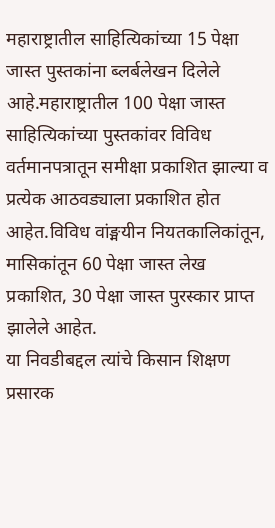महाराष्ट्रातील साहित्यिकांच्या 15 पेक्षा जास्त पुस्तकांना ब्लर्बलेखन दिलेले आहे.महाराष्ट्रातील 100 पेक्षा जास्त साहित्यिकांच्या पुस्तकांवर विविध वर्तमानपत्रातून समीक्षा प्रकाशित झाल्या व प्रत्येक आठवड्याला प्रकाशित होत आहेत.विविध वांङ्मयीन नियतकालिकांतून, मासिकांतून 60 पेक्षा जास्त लेख प्रकाशित, 30 पेक्षा जास्त पुरस्कार प्राप्त झालेले आहेत.
या निवडीबद्दल त्यांचे किसान शिक्षण प्रसारक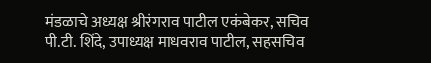मंडळाचे अध्यक्ष श्रीरंगराव पाटील एकंबेकर, सचिव पी.टी. शिंदे, उपाध्यक्ष माधवराव पाटील, सहसचिव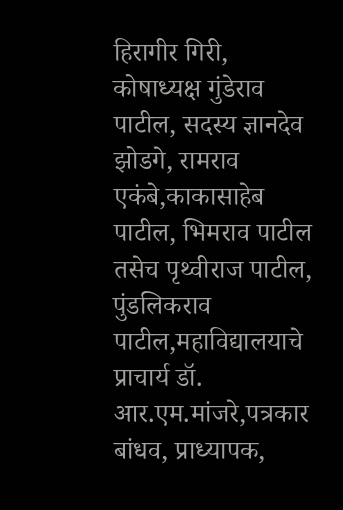हिरागीर गिरी, कोषाध्यक्ष गुंडेराव पाटील, सदस्य ज्ञानदेव झोडगे, रामराव एकंबे,काकासाहेब पाटील, भिमराव पाटील तसेच पृथ्वीराज पाटील, पुंडलिकराव पाटील,महाविद्यालयाचे प्राचार्य डॉ. आर.एम.मांजरे,पत्रकार बांधव, प्राध्यापक,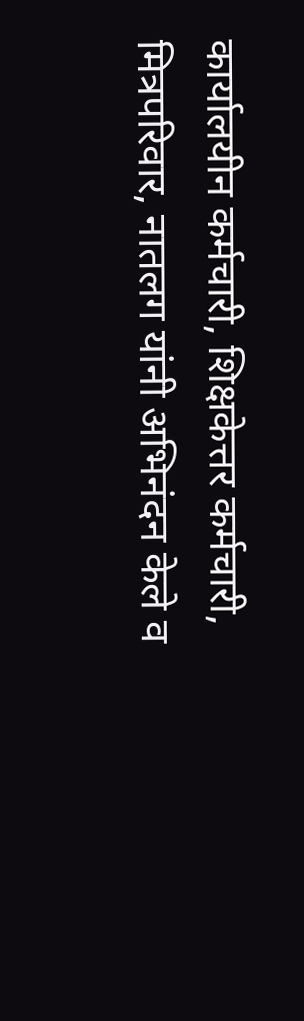कार्यालयीन कर्मचारी, शिक्षकेत्तर कर्मचारी, मित्रपरिवार, नातलग यांनी अभिनंदन केले व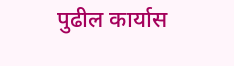पुढील कार्यास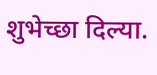शुभेच्छा दिल्या.